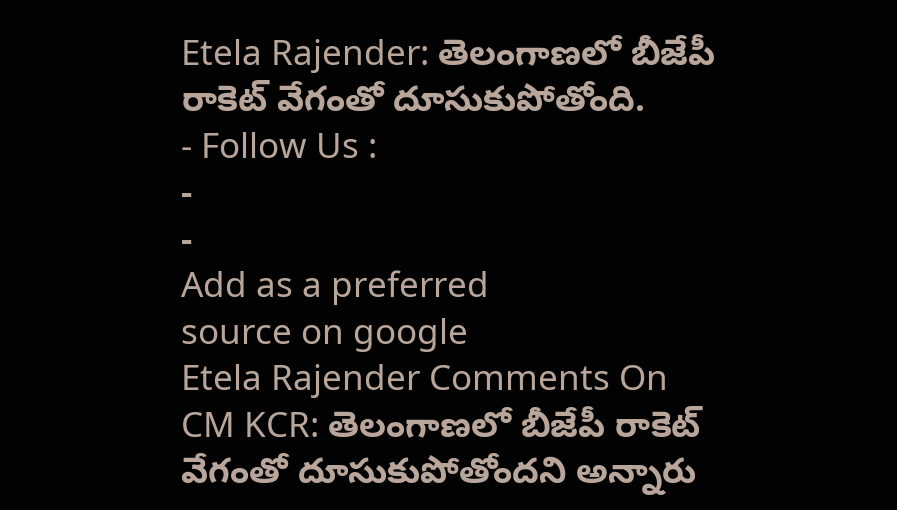Etela Rajender: తెలంగాణలో బీజేపీ రాకెట్ వేగంతో దూసుకుపోతోంది.
- Follow Us :
-
-
Add as a preferred
source on google
Etela Rajender Comments On CM KCR: తెలంగాణలో బీజేపీ రాకెట్ వేగంతో దూసుకుపోతోందని అన్నారు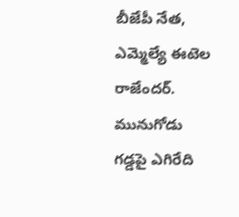బీజేపీ నేత, ఎమ్మెల్యే ఈటెల రాజేందర్. మునుగోడు గడ్డపై ఎగిరేది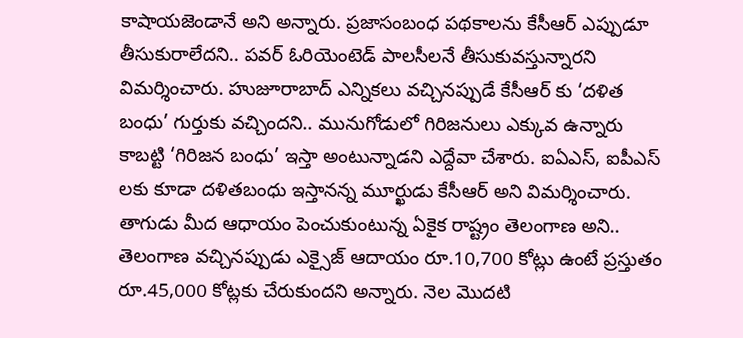కాషాయజెండానే అని అన్నారు. ప్రజాసంబంధ పథకాలను కేసీఆర్ ఎప్పుడూ తీసుకురాలేదని.. పవర్ ఓరియెంటెడ్ పాలసీలనే తీసుకువస్తున్నారని విమర్శించారు. హుజూరాబాద్ ఎన్నికలు వచ్చినప్పుడే కేసీఆర్ కు ‘దళిత బంధు’ గుర్తుకు వచ్చిందని.. మునుగోడులో గిరిజనులు ఎక్కువ ఉన్నారు కాబట్టి ‘గిరిజన బంధు’ ఇస్తా అంటున్నాడని ఎద్దేవా చేశారు. ఐఏఎస్, ఐపీఎస్ లకు కూడా దళితబంధు ఇస్తానన్న మూర్ఖుడు కేసీఆర్ అని విమర్శించారు.
తాగుడు మీద ఆధాయం పెంచుకుంటున్న ఏకైక రాష్ట్రం తెలంగాణ అని.. తెలంగాణ వచ్చినప్పుడు ఎక్సైజ్ ఆదాయం రూ.10,700 కోట్లు ఉంటే ప్రస్తుతం రూ.45,000 కోట్లకు చేరుకుందని అన్నారు. నెల మొదటి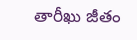తారీఖు జీతం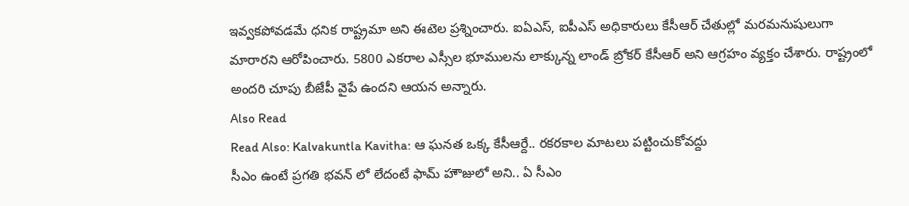ఇవ్వకపోవడమే ధనిక రాష్ట్రమా అని ఈటెల ప్రశ్నించారు. ఐఏఎస్, ఐపీఎస్ అధికారులు కేసీఆర్ చేతుల్లో మరమనుషులుగా మారారని ఆరోపించారు. 5800 ఎకరాల ఎస్సీల భూములను లాక్కున్న లాండ్ బ్రోకర్ కేసీఆర్ అని ఆగ్రహం వ్యక్తం చేశారు. రాష్ట్రంలో అందరి చూపు బీజేపీ వైపే ఉందని ఆయన అన్నారు.
Also Read
Read Also: Kalvakuntla Kavitha: ఆ ఘనత ఒక్క కేసీఆర్దే.. రకరకాల మాటలు పట్టించుకోవద్దు
సీఎం ఉంటే ప్రగతి భవన్ లో లేదంటే ఫామ్ హౌజులో అని.. ఏ సీఎం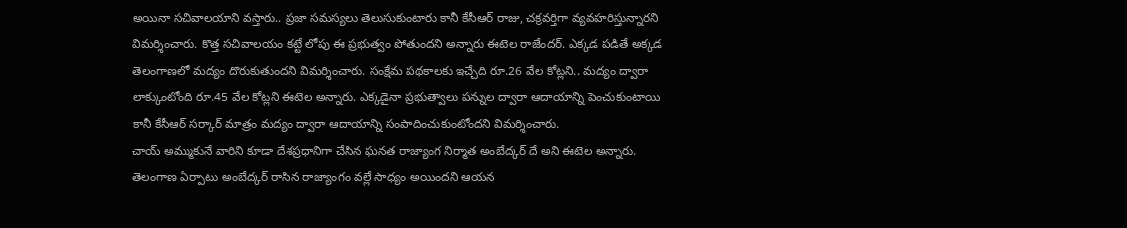అయినా సచివాలయాని వస్తారు.. ప్రజా సమస్యలు తెలుసుకుంటారు కానీ కేసీఆర్ రాజు, చక్రవర్తిగా వ్యవహరిస్తున్నారని విమర్శించారు. కొత్త సచివాలయం కట్టే లోపు ఈ ప్రభుత్వం పోతుందని అన్నారు ఈటెల రాజేందర్. ఎక్కడ పడితే అక్కడ తెలంగాణలో మద్యం దొరుకుతుందని విమర్శించారు. సంక్షేమ పథకాలకు ఇచ్చేది రూ.26 వేల కోట్లని.. మద్యం ద్వారా లాక్కుంటోంది రూ.45 వేల కోట్లని ఈటెల అన్నారు. ఎక్కడైనా ప్రభుత్వాలు పన్నుల ద్వారా ఆదాయాన్ని పెంచుకుంటాయి కానీ కేసీఆర్ సర్కార్ మాత్రం మద్యం ద్వారా ఆదాయాన్ని సంపాదించుకుంటోందని విమర్శించారు.
చాయ్ అమ్ముకునే వారిని కూడా దేశప్రధానిగా చేసిన ఘనత రాజ్యాంగ నిర్మాత అంబేద్కర్ దే అని ఈటెల అన్నారు. తెలంగాణ ఏర్పాటు అంబేద్కర్ రాసిన రాజ్యాంగం వల్లే సాధ్యం అయిందని ఆయన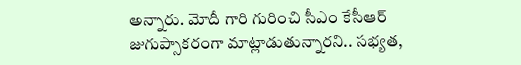అన్నారు. మోదీ గారి గురించి సీఎం కేసీఆర్ జుగుప్సాకరంగా మాట్లాడుతున్నారని.. సభ్యత,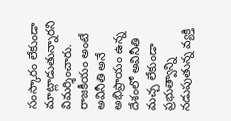సంస్కారం లేకుండా మాట్లాడుతున్నారని విమర్శించారు. రాజకీయం అంటే అవినీతి అనే అభిప్రాయం ఉన్న దేశంలో అవినీతి మచ్చ లేకుండా ప్రభుత్వాన్ని నడుపుతున్న వ్యక్తి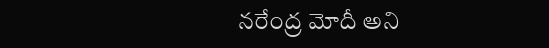నరేంద్ర మోదీ అని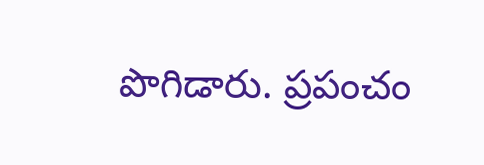పొగిడారు. ప్రపంచం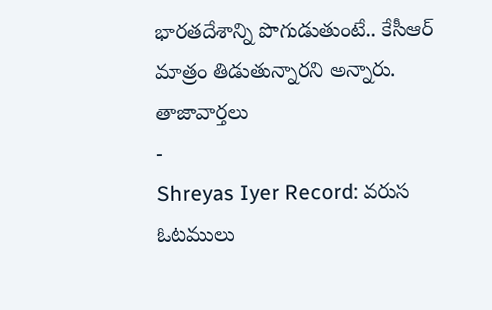భారతదేశాన్ని పొగుడుతుంటే.. కేసీఆర్ మాత్రం తిడుతున్నారని అన్నారు.
తాజావార్తలు
-
Shreyas Iyer Record: వరుస ఓటములు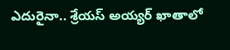ఎదురైనా.. శ్రేయస్ అయ్యర్ ఖాతాలో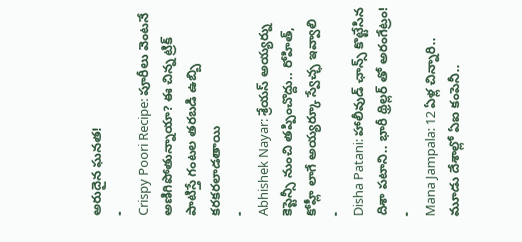అరుదైన ఘనత!
-
Crispy Poori Recipe: పూరీలు వెంటనే అణిగిపోతున్నాయా? ఈ చిన్న ట్రిక్ పాటిస్తే గంటల తరబడి ఉబ్బి కరకరలాడతాయి
-
Abhishek Nayar: శ్రేయస్ అయ్యర్ను కెప్టెన్సీ నుంచి తప్పించొద్దు.. రోహిత్, కోహ్లీ లాగే అయ్యర్కూ స్వేచ్ఛ ఇవ్వాలి
-
Disha Patani: హాలీవుడ్ ఛాన్స్ కొట్టేసిన దిశా పటాని.. భారీ థ్రిల్లర్ తో అరంగేట్రం!
-
Mana Jampala: 12 ఏళ్ల చిన్నారి.. మూడు దేశాల్లో ఏఐ కంపెనీ..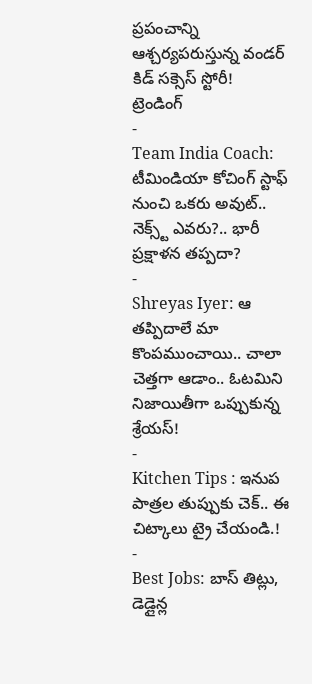ప్రపంచాన్ని ఆశ్చర్యపరుస్తున్న వండర్ కిడ్ సక్సెస్ స్టోరీ!
ట్రెండింగ్
-
Team India Coach: టీమిండియా కోచింగ్ స్టాఫ్ నుంచి ఒకరు అవుట్.. నెక్స్ట్ ఎవరు?.. భారీ ప్రక్షాళన తప్పదా?
-
Shreyas Iyer: ఆ తప్పిదాలే మా కొంపముంచాయి.. చాలా చెత్తగా ఆడాం.. ఓటమిని నిజాయితీగా ఒప్పుకున్న శ్రేయస్!
-
Kitchen Tips : ఇనుప పాత్రల తుప్పుకు చెక్.. ఈ చిట్కాలు ట్రై చేయండి.!
-
Best Jobs: బాస్ తిట్లు, డెడ్లైన్ల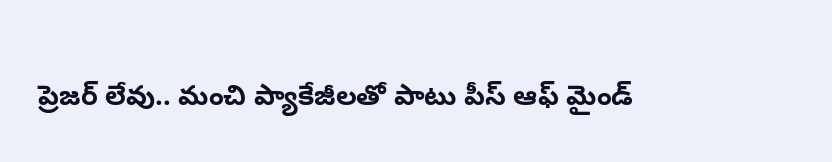ప్రెజర్ లేవు.. మంచి ప్యాకేజీలతో పాటు పీస్ ఆఫ్ మైండ్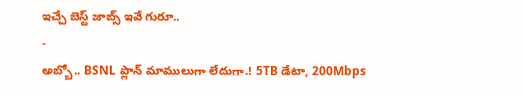ఇచ్చే బెస్ట్ జాబ్స్ ఇవే గురూ..
-
అబ్బో.. BSNL ప్లాన్ మాములుగా లేదుగా.! 5TB డేటా, 200Mbps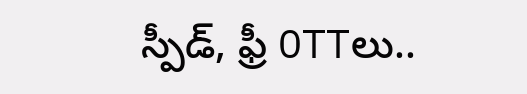స్పీడ్, ఫ్రీ OTTలు..